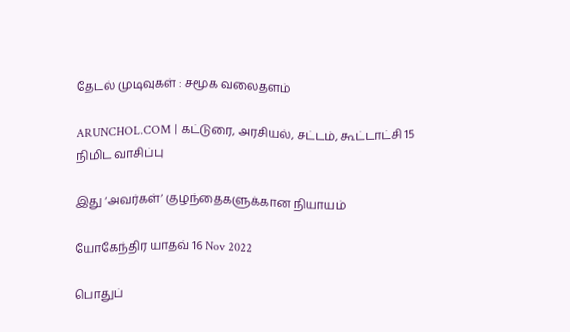தேடல் முடிவுகள் : சமூக வலைதளம்

ARUNCHOL.COM | கட்டுரை, அரசியல், சட்டம், கூட்டாட்சி 15 நிமிட வாசிப்பு

இது ‘அவர்கள்’ குழந்தைகளுக்கான நியாயம்

யோகேந்திர யாதவ் 16 Nov 2022

பொதுப்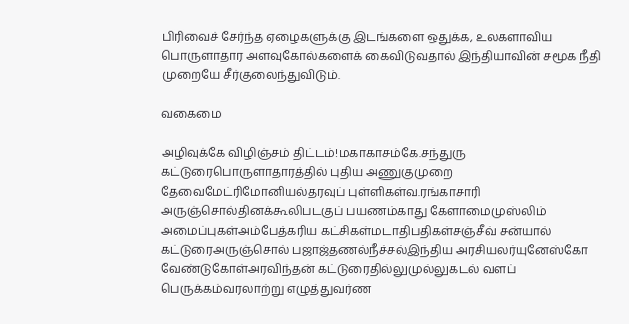பிரிவைச் சேர்ந்த ஏழைகளுக்கு இடங்களை ஒதுக்க, உலகளாவிய பொருளாதார அளவுகோல்களைக் கைவிடுவதால் இந்தியாவின் சமூக நீதி முறையே சீர்குலைந்துவிடும்.

வகைமை

அழிவுக்கே விழிஞ்சம் திட்டம்!மகாகாசம்கே.சந்துரு கட்டுரைபொருளாதாரத்தில் புதிய அணுகுமுறை தேவைமேட்ரிமோனியல்தரவுப் புள்ளிகள்வ.ரங்காசாரி அருஞ்சொல்தினக்கூலிபடகுப் பயணம்காது கேளாமைமுஸ்லிம் அமைப்புகள்அம்பேத்கரிய கட்சிகள்மடாதிபதிகள்சஞ்சீவ் சன்யால் கட்டுரைஅருஞ்சொல் பஜாஜ்தணல்நீச்சல்இந்திய அரசியலர்யுனேஸ்கோ வேண்டுகோள்அரவிந்தன் கட்டுரைதில்லுமுல்லுகடல் வளப் பெருக்கம்வரலாற்று எழுத்துவர்ண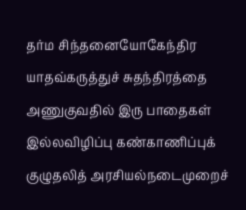தர்ம சிந்தனையோகேந்திர யாதவ்கருத்துச் சுதந்திரத்தை அணுகுவதில் இரு பாதைகள் இல்லவிழிப்பு கண்காணிப்புக் குழுதலித் அரசியல்நடைமுறைச்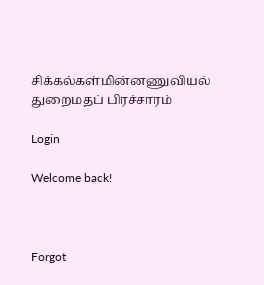சிக்கல்கள்மின்னணுவியல் துறைமதப் பிரச்சாரம்

Login

Welcome back!



Forgot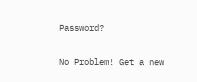Password?

No Problem! Get a new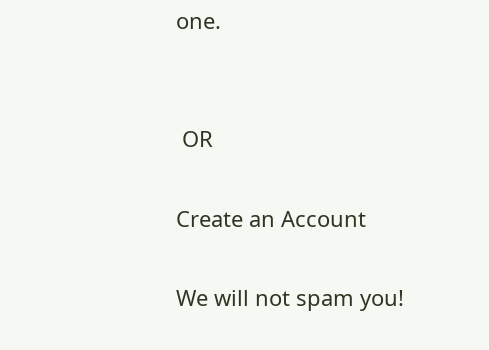one.


 OR

Create an Account

We will not spam you!